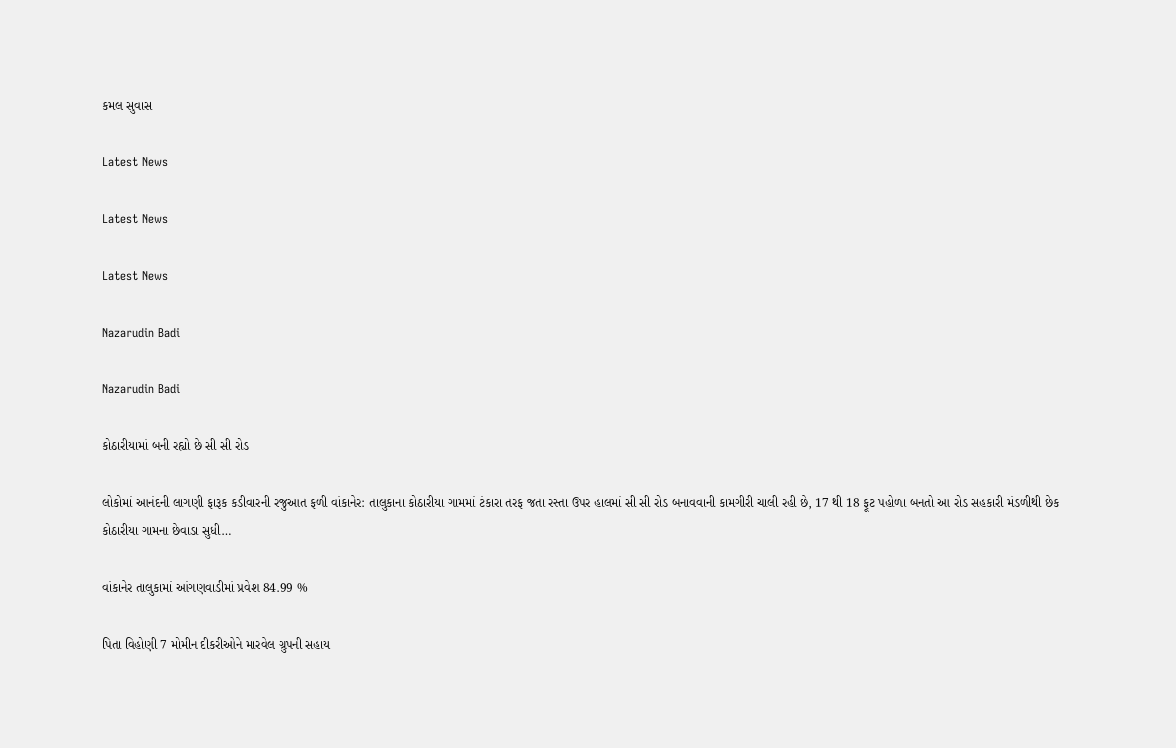કમલ સુવાસ

Latest News

Latest News

Latest News

Nazarudin Badi

Nazarudin Badi

કોઠારીયામાં બની રહ્યો છે સી સી રોડ

લોકોમાં આનંદની લાગણી ફારૂક કડીવારની રજુઆત ફળી વાંકાનેર: તાલુકાના કોઠારીયા ગામમાં ટંકારા તરફ જતા રસ્તા ઉપર હાલમાં સી સી રોડ બનાવવાની કામગીરી ચાલી રહી છે, 17 થી 18 ફૂટ પહોળા બનતો આ રોડ સહકારી મંડળીથી છેક કોઠારીયા ગામના છેવાડા સુધી…

વાંકાનેર તાલુકામાં આંગણવાડીમાં પ્રવેશ 84.99 %

પિતા વિહોણી 7 મોમીન દીકરીઓને મારવેલ ગ્રુપની સહાય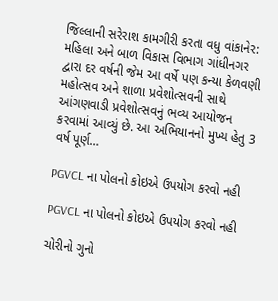જિલ્લાની સરેરાશ કામગીરી કરતા વધુ વાંકાનેર: મહિલા અને બાળ વિકાસ વિભાગ ગાંધીનગર દ્વારા દર વર્ષની જેમ આ વર્ષે પણ કન્યા કેળવણી મહોત્સવ અને શાળા પ્રવેશોત્સવની સાથે આંગણવાડી પ્રવેશોત્સવનું ભવ્ય આયોજન કરવામાં આવ્યું છે. આ અભિયાનનો મુખ્ય હેતુ 3 વર્ષ પૂર્ણ…

PGVCL ના પોલનો કોઇએ ઉપયોગ કરવો નહી

PGVCL ના પોલનો કોઇએ ઉપયોગ કરવો નહી

ચોરીનો ગુનો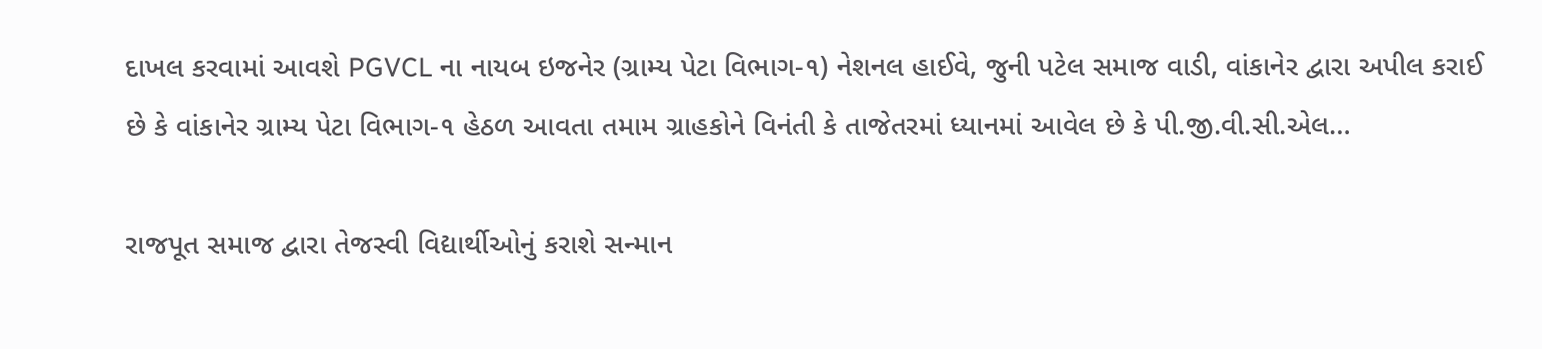દાખલ કરવામાં આવશે PGVCL ના નાયબ ઇજનેર (ગ્રામ્ય પેટા વિભાગ-૧) નેશનલ હાઈવે, જુની પટેલ સમાજ વાડી, વાંકાનેર દ્વારા અપીલ કરાઈ છે કે વાંકાનેર ગ્રામ્ય પેટા વિભાગ-૧ હેઠળ આવતા તમામ ગ્રાહકોને વિનંતી કે તાજેતરમાં ધ્યાનમાં આવેલ છે કે પી.જી.વી.સી.એલ…

રાજપૂત સમાજ દ્વારા તેજસ્વી વિદ્યાર્થીઓનું કરાશે સન્માન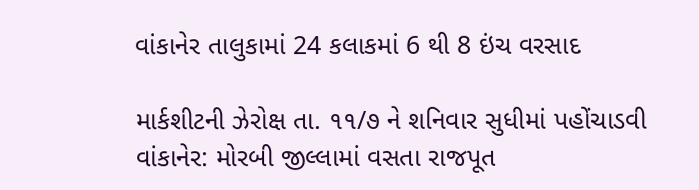વાંકાનેર તાલુકામાં 24 કલાકમાં 6 થી 8 ઇંચ વરસાદ

માર્કશીટની ઝેરોક્ષ તા. ૧૧/૭ ને શનિવાર સુધીમાં પહોંચાડવી વાંકાનેર: મોરબી જીલ્લામાં વસતા રાજપૂત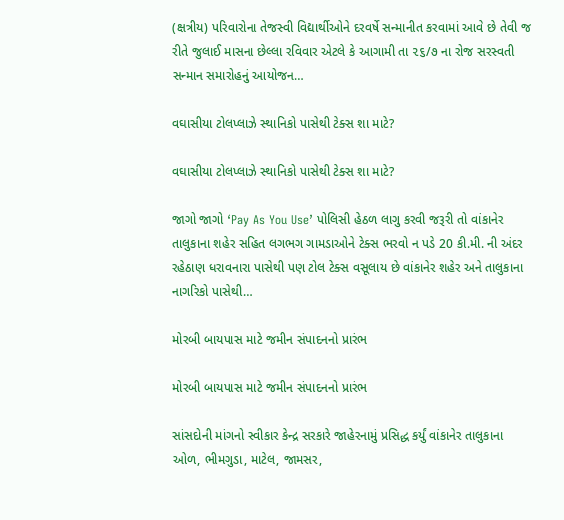(ક્ષત્રીય) પરિવારોના તેજસ્વી વિદ્યાર્થીઓને દરવર્ષે સન્માનીત કરવામાં આવે છે તેવી જ રીતે જુલાઈ માસના છેલ્લા રવિવાર એટલે કે આગામી તા ૨૬/૭ ના રોજ સરસ્વતી સન્માન સમારોહનું આયોજન…

વઘાસીયા ટોલપ્લાઝે સ્થાનિકો પાસેથી ટેક્સ શા માટે?

વઘાસીયા ટોલપ્લાઝે સ્થાનિકો પાસેથી ટેક્સ શા માટે?

જાગો જાગો ‘Pay As You Use’ પોલિસી હેઠળ લાગુ કરવી જરૂરી તો વાંકાનેર તાલુકાના શહેર સહિત લગભગ ગામડાઓને ટેક્સ ભરવો ન પડે 20 કી.મી. ની અંદર રહેઠાણ ધરાવનારા પાસેથી પણ ટોલ ટેક્સ વસૂલાય છે વાંકાનેર શહેર અને તાલુકાના નાગરિકો પાસેથી…

મોરબી બાયપાસ માટે જમીન સંપાદનનો પ્રારંભ

મોરબી બાયપાસ માટે જમીન સંપાદનનો પ્રારંભ

સાંસદોની માંગનો સ્વીકાર કેન્દ્ર સરકારે જાહેરનામું પ્રસિદ્ધ કર્યું વાંકાનેર તાલુકાના ઓળ, ભીમગુડા, માટેલ, જામસર,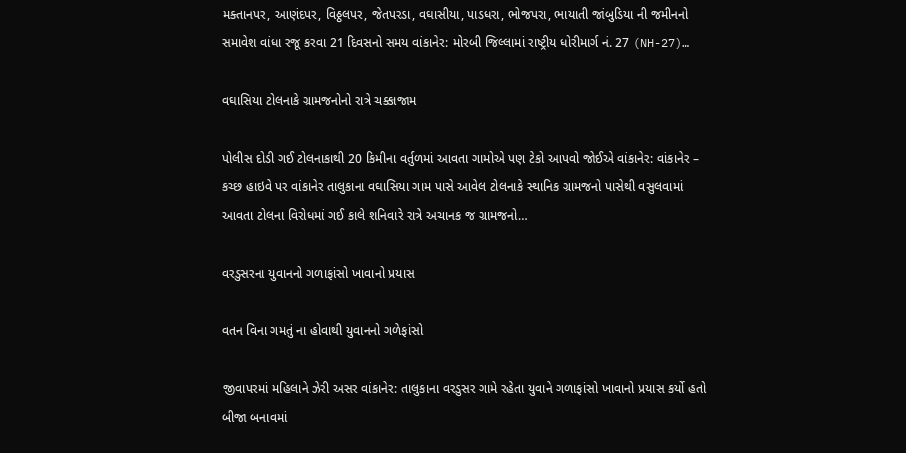મક્તાનપર, આણંદપર, વિઠ્ઠલપર, જેતપરડા, વઘાસીયા, પાડધરા, ભોજપરા, ભાયાતી જાંબુડિયા ની જમીનનો સમાવેશ વાંધા રજૂ કરવા 21 દિવસનો સમય વાંકાનેર: મોરબી જિલ્લામાં રાષ્ટ્રીય ધોરીમાર્ગ નં. 27 (NH-27)…

વઘાસિયા ટોલનાકે ગ્રામજનોનો રાત્રે ચક્કાજામ

પોલીસ દોડી ગઈ ટોલનાકાથી 20 કિમીના વર્તુળમાં આવતા ગામોએ પણ ટેકો આપવો જોઈએ વાંકાનેર: વાંકાનેર – કચ્છ હાઇવે પર વાંકાનેર તાલુકાના વઘાસિયા ગામ પાસે આવેલ ટોલનાકે સ્થાનિક ગ્રામજનો પાસેથી વસુલવામાં આવતા ટોલના વિરોધમાં ગઈ કાલે શનિવારે રાત્રે અચાનક જ ગ્રામજનો…

વરડુસરના યુવાનનો ગળાફાંસો ખાવાનો પ્રયાસ

વતન વિના ગમતું ના હોવાથી યુવાનનો ગળેફાંસો

જીવાપરમાં મહિલાને ઝેરી અસર વાંકાનેર: તાલુકાના વરડુસર ગામે રહેતા યુવાને ગળાફાંસો ખાવાનો પ્રયાસ કર્યો હતો બીજા બનાવમાં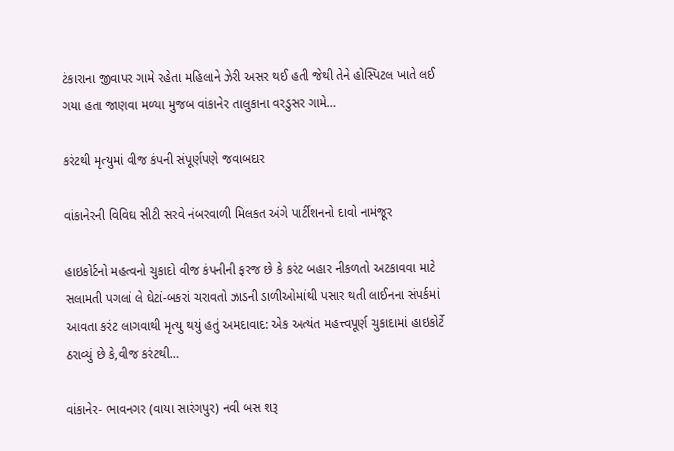ટંકારાના જીવાપર ગામે રહેતા મહિલાને ઝેરી અસર થઈ હતી જેથી તેને હોસ્પિટલ ખાતે લઈ ગયા હતા જાણવા મળ્યા મુજબ વાંકાનેર તાલુકાના વરડુસર ગામે…

કરંટથી મૃત્યુમાં વીજ કંપની સંપૂર્ણપણે જવાબદાર

વાંકાનેરની વિવિઘ સીટી સરવે નંબરવાળી મિલકત અંગે પાર્ટીશનનો દાવો નામંજૂર

હાઇકોર્ટનો મહત્વનો ચુકાદો વીજ કંપનીની ફરજ છે કે કરંટ બહાર નીકળતો અટકાવવા માટે સલામતી પગલાં લે ઘેટાં-બકરાં ચરાવતો ઝાડની ડાળીઓમાંથી પસાર થતી લાઈનના સંપર્કમાં આવતા કરંટ લાગવાથી મૃત્યુ થયું હતું અમદાવાદ: એક અત્યંત મહત્ત્વપૂર્ણ ચુકાદામાં હાઇકોર્ટે ઠરાવ્યું છે કે,વીજ કરંટથી…

વાંકાનેર- ભાવનગર (વાયા સારંગપુર) નવી બસ શરૂ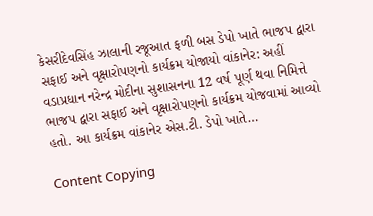કેસરીદેવસિંહ ઝાલાની રજૂઆત ફળી બસ ડેપો ખાતે ભાજપ દ્વારા સફાઈ અને વૃક્ષારોપણનો કાર્યક્રમ યોજાયો વાંકાનેર: અહીં વડાપ્રધાન નરેન્દ્ર મોદીના સુશાસનના 12 વર્ષ પૂર્ણ થવા નિમિત્તે ભાજપ દ્વારા સફાઈ અને વૃક્ષારોપણનો કાર્યક્રમ યોજવામાં આવ્યો હતો. આ કાર્યક્રમ વાંકાનેર એસ.ટી. ડેપો ખાતે…

Content Copying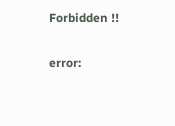Forbidden !!

error: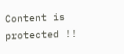Content is protected !!